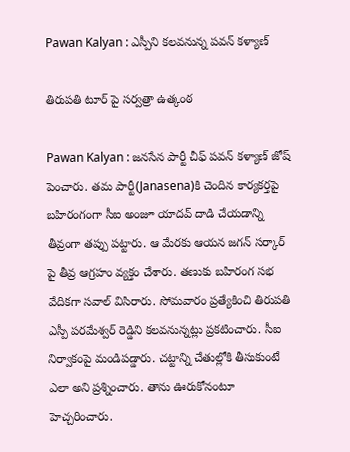Pawan Kalyan : ఎస్పీని క‌ల‌వ‌నున్న ప‌వ‌న్ క‌ళ్యాణ్

తిరుప‌తి టూర్ పై స‌ర్వ‌త్రా ఉత్కంఠ‌

Pawan Kalyan : జ‌న‌సేన పార్టీ చీఫ్ ప‌వ‌న్ క‌ళ్యాణ్ జోష్ పెంచారు. త‌మ పార్టీ(Janasena)కి చెందిన కార్య‌క‌ర్త‌పై బ‌హిరంగంగా సీఐ అంజూ యాద‌వ్ దాడి చేయ‌డాన్ని తీవ్రంగా త‌ప్పు ప‌ట్టారు. ఆ మేర‌కు ఆయ‌న జ‌గ‌న్ స‌ర్కార్ పై తీవ్ర ఆగ్ర‌హం వ్య‌క్తం చేశారు. త‌ణుకు బ‌హిరంగ స‌భ వేదిక‌గా స‌వాల్ విసిరారు. సోమ‌వారం ప్ర‌త్యేకించి తిరుప‌తి ఎస్పీ ప‌ర‌మేశ్వ‌ర్ రెడ్డిని క‌ల‌వ‌నున్న‌ట్లు ప్ర‌క‌టించారు. సీఐ నిర్వాకంపై మండిప‌డ్డారు. చట్టాన్ని చేతుల్లోకి తీసుకుంటే ఎలా అని ప్ర‌శ్నించారు. తాను ఊరుకోనంటూ హెచ్చ‌రించారు.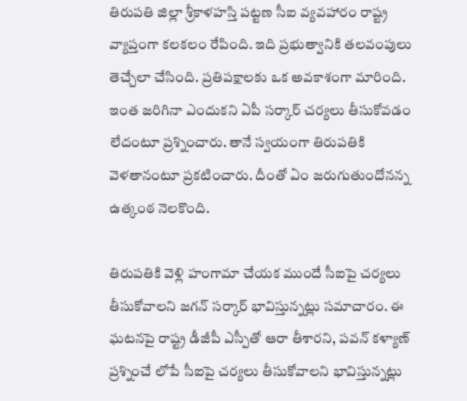తిరుప‌తి జిల్లా శ్రీ‌కాళ‌హ‌స్తి ప‌ట్ట‌ణ సీఐ వ్య‌వ‌హారం రాష్ట్ర వ్యాప్తంగా క‌ల‌క‌లం రేపింది. ఇది ప్ర‌భుత్వానికి త‌ల‌వంపులు తెచ్చేలా చేసింది. ప్ర‌తిప‌క్షాల‌కు ఒక అవ‌కాశంగా మారింది. ఇంత జ‌రిగినా ఎందుక‌ని ఏపీ స‌ర్కార్ చ‌ర్య‌లు తీసుకోవ‌డం లేదంటూ ప్ర‌శ్నించారు. తానే స్వ‌యంగా తిరుప‌తికి వెళ‌తానంటూ ప్ర‌క‌టించారు. దీంతో ఏం జ‌రుగుతుందోన‌న్న ఉత్కంఠ నెల‌కొంది.

తిరుప‌తికి వెళ్లి హంగామా చేయ‌క ముందే సీఐపై చ‌ర్య‌లు తీసుకోవాల‌ని జ‌గ‌న్ స‌ర్కార్ భావిస్తున్న‌ట్లు స‌మాచారం. ఈ ఘ‌ట‌న‌పై రాష్ట్ర డీజీపీ ఎస్పీతో ఆరా తీశార‌ని, ప‌వ‌న్ క‌ళ్యాణ్ ప్ర‌శ్నించే లోపే సీఐపై చ‌ర్య‌లు తీసుకోవాల‌ని భావిస్తున్న‌ట్లు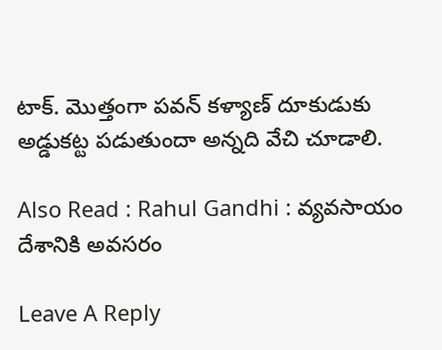టాక్. మొత్తంగా ప‌వ‌న్ క‌ళ్యాణ్ దూకుడుకు అడ్డుక‌ట్ట ప‌డుతుందా అన్న‌ది వేచి చూడాలి.

Also Read : Rahul Gandhi : వ్య‌వ‌సాయం దేశానికి అవ‌స‌రం

Leave A Reply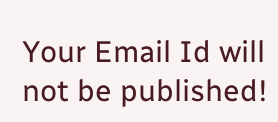Your Email Id will not be published!